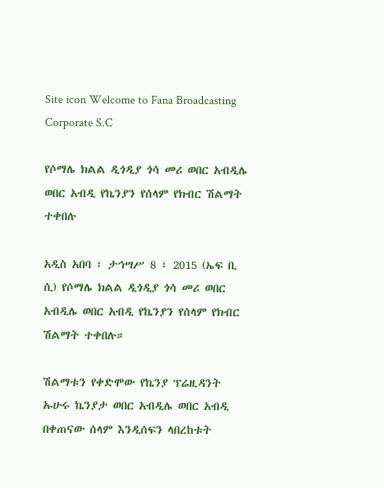Site icon Welcome to Fana Broadcasting Corporate S.C

የሶማሌ ክልል ዲጎዲያ ጎሳ መሪ ወበር አብዲሌ ወበር አብዲ የኬንያን የሰላም የክብር ሽልማት ተቀበሉ

አዲስ አበባ ፣ ታኅሣሥ 8 ፣ 2015 (ኤፍ ቢ ሲ) የሶማሌ ክልል ዲጎዲያ ጎሳ መሪ ወበር አብዲሌ ወበር አብዲ የኬንያን የሰላም የክብር ሽልማት ተቀበሉ።

ሽልማቱን የቀድሞው የኬንያ ፕሬዚዳንት ኡሁሩ ኬንያታ ወበር አብዲሌ ወበር አብዲ በቀጠናው ሰላም እንዲሰፍን ላበረከቱት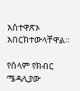አስተዋጽኦ አበርክተውላቸዋል።

የሰላም የክብር ሜዳሊያው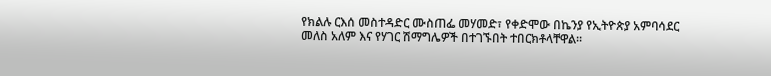የክልሉ ርእሰ መስተዳድር ሙስጠፌ መሃመድ፣ የቀድሞው በኬንያ የኢትዮጵያ አምባሳደር መለስ አለም እና የሃገር ሽማግሌዎች በተገኙበት ተበርክቶላቸዋል።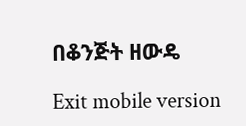በቆንጅት ዘውዴ

Exit mobile version